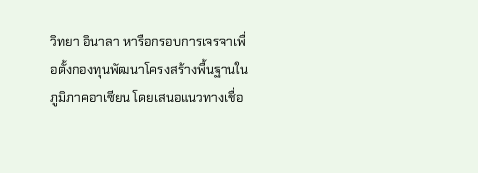วิทยา อินาลา หารือกรอบการเจรจาเพื่อตั้งกองทุนพัฒนาโครงสร้างพื้นฐานในภูมิภาคอาเซียน โดยเสนอแนวทางเชื่อ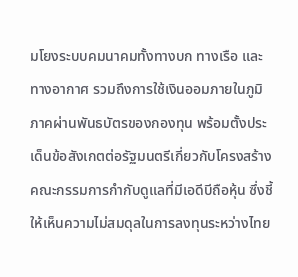มโยงระบบคมนาคมทั้งทางบก ทางเรือ และทางอากาศ รวมถึงการใช้เงินออมภายในภูมิภาคผ่านพันธบัตรของกองทุน พร้อมตั้งประเด็นข้อสังเกตต่อรัฐมนตรีเกี่ยวกับโครงสร้างคณะกรรมการกำกับดูแลที่มีเอดีบีถือหุ้น ซึ่งชี้ให้เห็นความไม่สมดุลในการลงทุนระหว่างไทย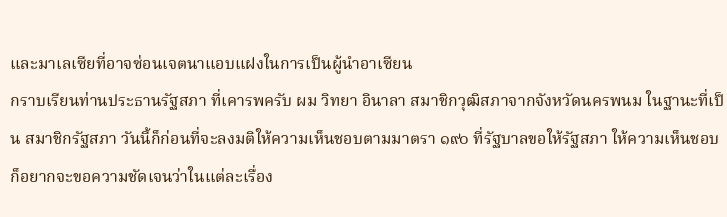และมาเลเซียที่อาจซ่อนเจตนาแอบแฝงในการเป็นผู้นำอาเซียน
กราบเรียนท่านประธานรัฐสภา ที่เคารพครับ ผม วิทยา อินาลา สมาชิกวุฒิสภาจากจังหวัดนครพนม ในฐานะที่เป็น สมาชิกรัฐสภา วันนี้ก็ก่อนที่จะลงมติให้ความเห็นชอบตามมาตรา ๑๙๐ ที่รัฐบาลขอให้รัฐสภา ให้ความเห็นชอบ ก็อยากจะขอความชัดเจนว่าในแต่ละเรื่อง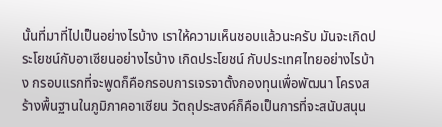นั้นที่มาที่ไปเป็นอย่างไรบ้าง เราให้ความเห็นชอบแล้วนะครับ มันจะเกิดประโยชน์กับอาเซียนอย่างไรบ้าง เกิดประโยชน์ กับประเทศไทยอย่างไรบ้าง กรอบแรกที่จะพูดก็คือกรอบการเจรจาตั้งกองทุนเพื่อพัฒนา โครงสร้างพื้นฐานในภูมิภาคอาเซียน วัตถุประสงค์ก็คือเป็นการที่จะสนับสนุน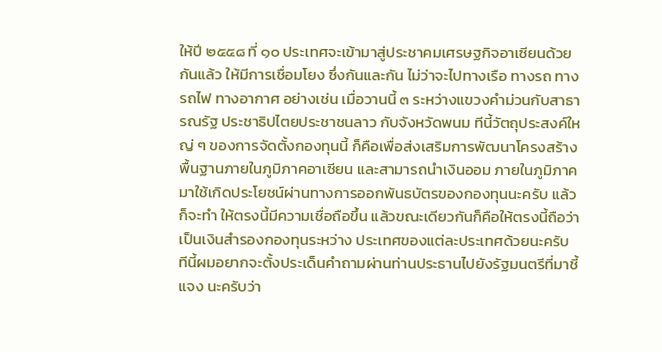ให้ปี ๒๕๕๘ ที่ ๑๐ ประเทศจะเข้ามาสู่ประชาคมเศรษฐกิจอาเซียนด้วยกันแล้ว ให้มีการเชื่อมโยง ซึ่งกันและกัน ไม่ว่าจะไปทางเรือ ทางรถ ทางรถไฟ ทางอากาศ อย่างเช่น เมื่อวานนี้ ๓ ระหว่างแขวงคําม่วนกับสาธารณรัฐ ประชาธิปไตยประชาชนลาว กับจังหวัดพนม ทีนี้วัตถุประสงค์ใหญ่ ๆ ของการจัดตั้งกองทุนนี้ ก็คือเพื่อส่งเสริมการพัฒนาโครงสร้างพื้นฐานภายในภูมิภาคอาเซียน และสามารถนําเงินออม ภายในภูมิภาคมาใช้เกิดประโยชน์ผ่านทางการออกพันธบัตรของกองทุนนะครับ แล้วก็จะทํา ให้ตรงนี้มีความเชื่อถือขึ้น แล้วขณะเดียวกันก็คือให้ตรงนี้ถือว่าเป็นเงินสํารองกองทุนระหว่าง ประเทศของแต่ละประเทศด้วยนะครับ
ทีนี้ผมอยากจะตั้งประเด็นคําถามผ่านท่านประธานไปยังรัฐมนตรีที่มาชี้แจง นะครับว่า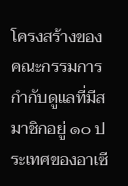โครงสร้างของคณะกรรมการกํากับดูแลที่มีสมาชิกอยู่ ๑๐ ประเทศของอาเซี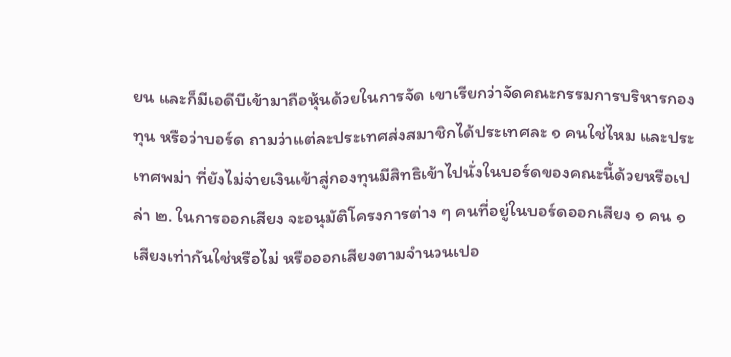ยน และก็มีเอดีบีเข้ามาถือหุ้นด้วยในการจัด เขาเรียกว่าจัดคณะกรรมการบริหารกองทุน หรือว่าบอร์ด ถามว่าแต่ละประเทศส่งสมาชิกได้ประเทศละ ๑ คนใช่ไหม และประเทศพม่า ที่ยังไม่จ่ายเงินเข้าสู่กองทุนมีสิทธิเข้าไปนั่งในบอร์ดของคณะนี้ด้วยหรือเปล่า ๒. ในการออกเสียง จะอนุมัติโครงการต่าง ๆ คนที่อยู่ในบอร์ดออกเสียง ๑ คน ๑ เสียงเท่ากันใช่หรือไม่ หรือออกเสียงตามจํานวนเปอ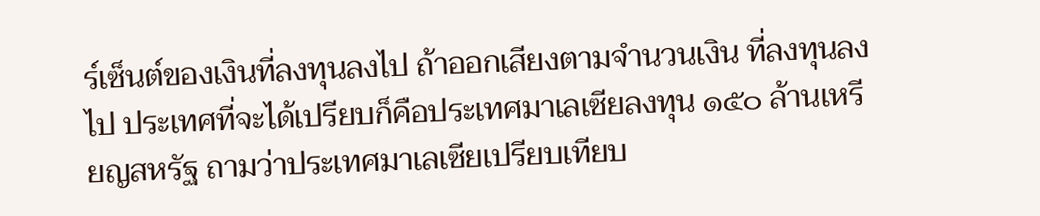ร์เซ็นต์ของเงินที่ลงทุนลงไป ถ้าออกเสียงตามจํานวนเงิน ที่ลงทุนลงไป ประเทศที่จะได้เปรียบก็คือประเทศมาเลเซียลงทุน ๑๕๐ ล้านเหรียญสหรัฐ ถามว่าประเทศมาเลเซียเปรียบเทียบ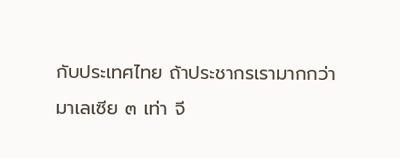กับประเทศไทย ถ้าประชากรเรามากกว่ามาเลเซีย ๓ เท่า จี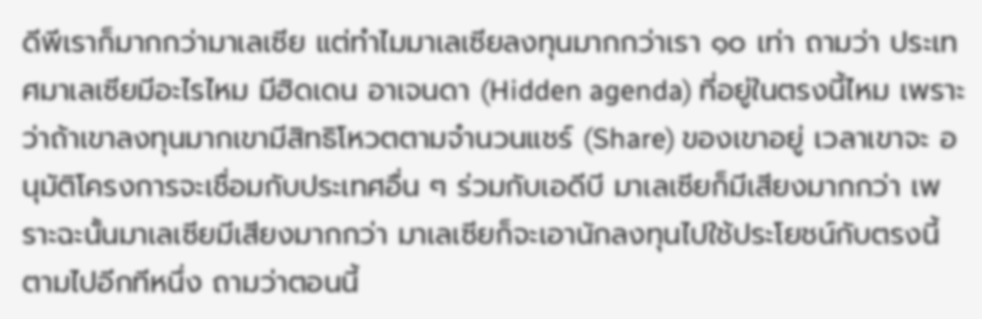ดีพีเราก็มากกว่ามาเลเซีย แต่ทําไมมาเลเซียลงทุนมากกว่าเรา ๑๐ เท่า ถามว่า ประเทศมาเลเซียมีอะไรไหม มีฮิดเดน อาเจนดา (Hidden agenda) ที่อยู่ในตรงนี้ไหม เพราะว่าถ้าเขาลงทุนมากเขามีสิทธิโหวตตามจํานวนแชร์ (Share) ของเขาอยู่ เวลาเขาจะ อนุมัติโครงการจะเชื่อมกับประเทศอื่น ๆ ร่วมกับเอดีบี มาเลเซียก็มีเสียงมากกว่า เพราะฉะนั้นมาเลเซียมีเสียงมากกว่า มาเลเซียก็จะเอานักลงทุนไปใช้ประโยชน์กับตรงนี้ ตามไปอีกทีหนึ่ง ถามว่าตอนนี้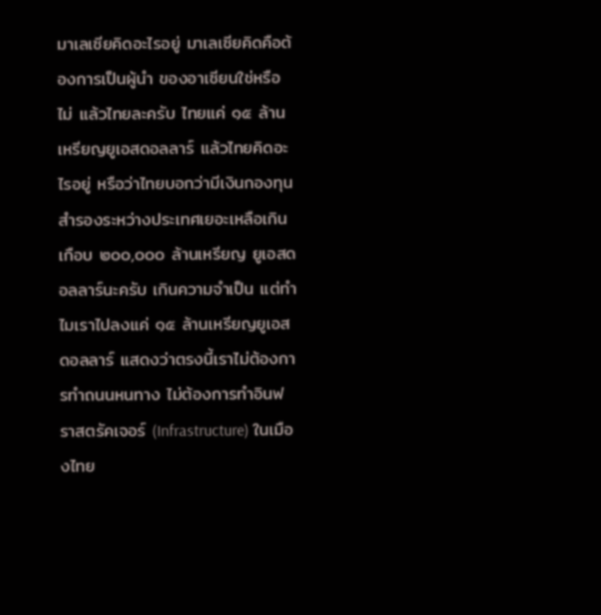มาเลเซียคิดอะไรอยู่ มาเลเซียคิดคือต้องการเป็นผู้นํา ของอาเซียนใช่หรือไม่ แล้วไทยละครับ ไทยแค่ ๑๕ ล้านเหรียญยูเอสดอลลาร์ แล้วไทยคิดอะไรอยู่ หรือว่าไทยบอกว่ามีเงินกองทุนสํารองระหว่างประเทศเยอะเหลือเกิน เกือบ ๒๐๐,๐๐๐ ล้านเหรียญ ยูเอสดอลลาร์นะครับ เกินความจําเป็น แต่ทําไมเราไปลงแค่ ๑๕ ล้านเหรียญยูเอสดอลลาร์ แสดงว่าตรงนี้เราไม่ต้องการทําถนนหนทาง ไม่ต้องการทําอินฟราสตรัคเจอร์ (Infrastructure) ในเมืองไทย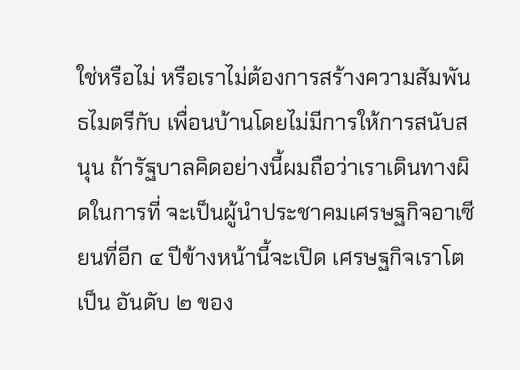ใช่หรือไม่ หรือเราไม่ต้องการสร้างความสัมพันธไมตรีกับ เพื่อนบ้านโดยไม่มีการให้การสนับสนุน ถ้ารัฐบาลคิดอย่างนี้ผมถือว่าเราเดินทางผิดในการที่ จะเป็นผู้นําประชาคมเศรษฐกิจอาเซียนที่อีก ๔ ปีข้างหน้านี้จะเปิด เศรษฐกิจเราโตเป็น อันดับ ๒ ของ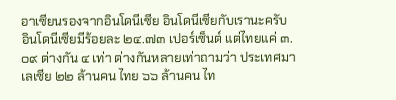อาเซียนรองจากอินโดนีเซีย อินโดนีเซียกับเรานะครับ อินโดนีเซียมีร้อยละ ๒๔.๗๓ เปอร์เซ็นต์ แต่ไทยแค่ ๓.๐๙ ต่างกัน ๔ เท่า ต่างกันหลายเท่าถามว่า ประเทศมาเลเซีย ๒๒ ล้านคน ไทย ๖๖ ล้านคน ไท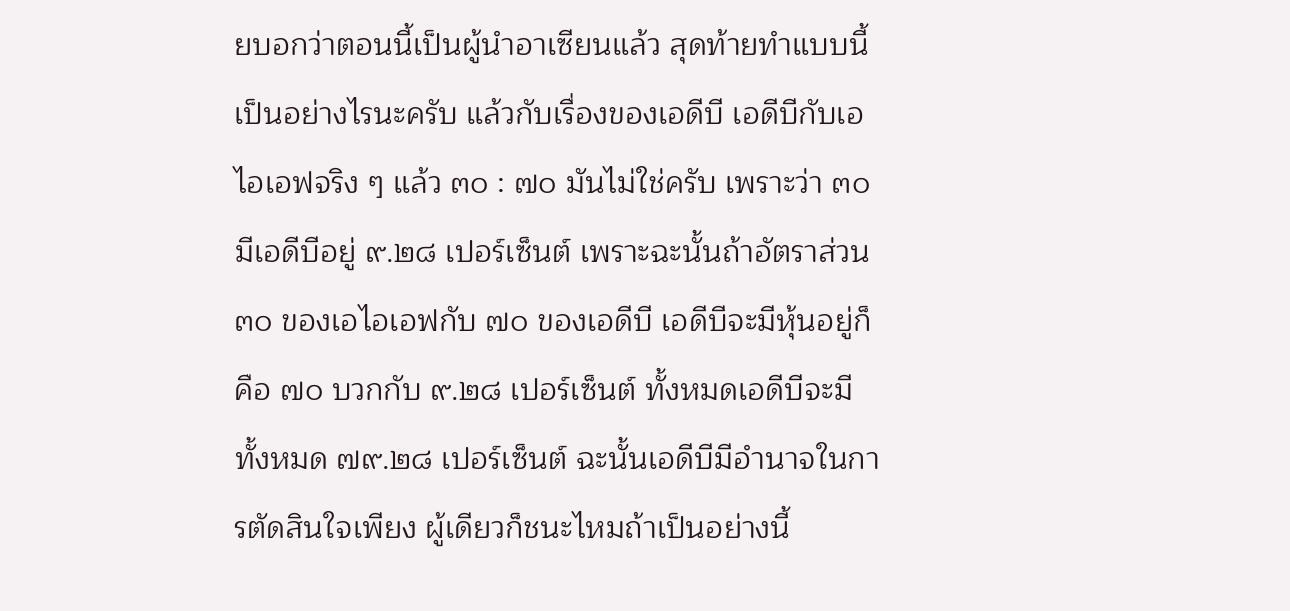ยบอกว่าตอนนี้เป็นผู้นําอาเซียนแล้ว สุดท้ายทําแบบนี้เป็นอย่างไรนะครับ แล้วกับเรื่องของเอดีบี เอดีบีกับเอไอเอฟจริง ๆ แล้ว ๓๐ : ๗๐ มันไม่ใช่ครับ เพราะว่า ๓๐ มีเอดีบีอยู่ ๙.๒๘ เปอร์เซ็นต์ เพราะฉะนั้นถ้าอัตราส่วน ๓๐ ของเอไอเอฟกับ ๗๐ ของเอดีบี เอดีบีจะมีหุ้นอยู่ก็คือ ๗๐ บวกกับ ๙.๒๘ เปอร์เซ็นต์ ทั้งหมดเอดีบีจะมีทั้งหมด ๗๙.๒๘ เปอร์เซ็นต์ ฉะนั้นเอดีบีมีอํานาจในการตัดสินใจเพียง ผู้เดียวก็ชนะไหมถ้าเป็นอย่างนี้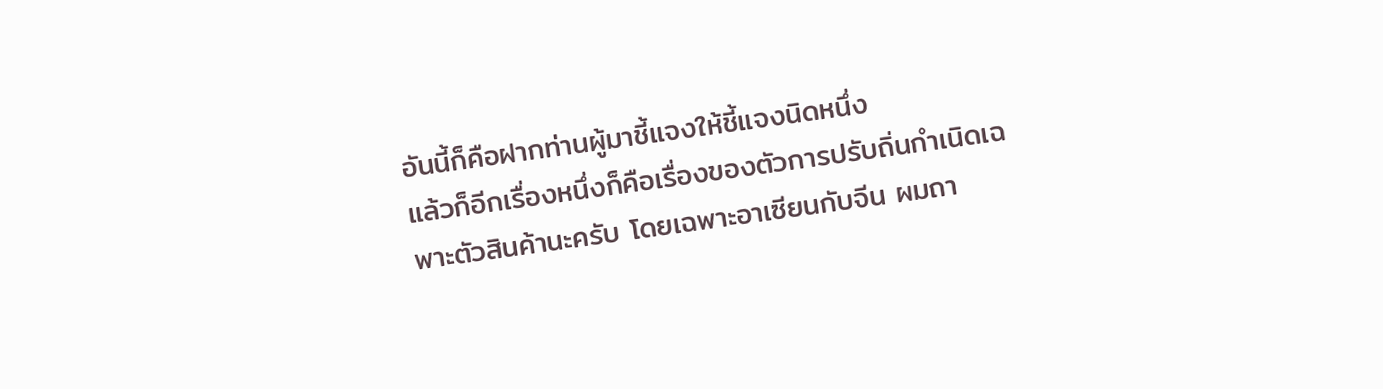อันนี้ก็คือฝากท่านผู้มาชี้แจงให้ชี้แจงนิดหนึ่ง
แล้วก็อีกเรื่องหนึ่งก็คือเรื่องของตัวการปรับถิ่นกําเนิดเฉพาะตัวสินค้านะครับ โดยเฉพาะอาเซียนกับจีน ผมถา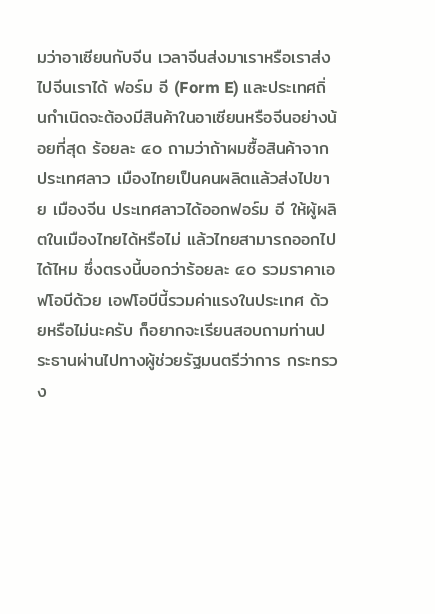มว่าอาเซียนกับจีน เวลาจีนส่งมาเราหรือเราส่งไปจีนเราได้ ฟอร์ม อี (Form E) และประเทศถิ่นกําเนิดจะต้องมีสินค้าในอาเซียนหรือจีนอย่างน้อยที่สุด ร้อยละ ๔๐ ถามว่าถ้าผมซื้อสินค้าจากประเทศลาว เมืองไทยเป็นคนผลิตแล้วส่งไปขาย เมืองจีน ประเทศลาวได้ออกฟอร์ม อี ให้ผู้ผลิตในเมืองไทยได้หรือไม่ แล้วไทยสามารถออกไป ได้ไหม ซึ่งตรงนี้บอกว่าร้อยละ ๔๐ รวมราคาเอฟโอบีด้วย เอฟโอบีนี้รวมค่าแรงในประเทศ ด้วยหรือไม่นะครับ ก็อยากจะเรียนสอบถามท่านประธานผ่านไปทางผู้ช่วยรัฐมนตรีว่าการ กระทรวง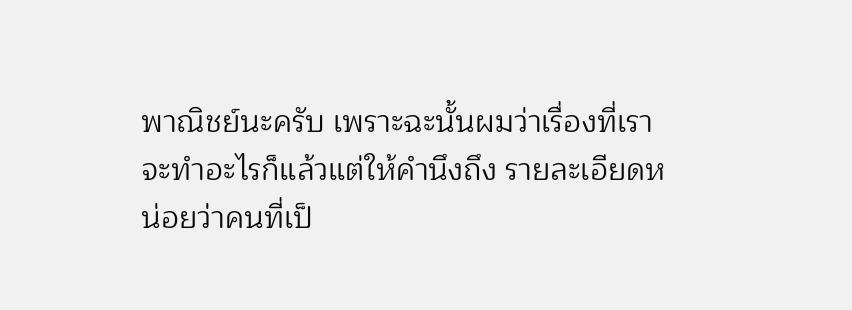พาณิชย์นะครับ เพราะฉะนั้นผมว่าเรื่องที่เราจะทําอะไรก็แล้วแต่ให้คํานึงถึง รายละเอียดหน่อยว่าคนที่เป็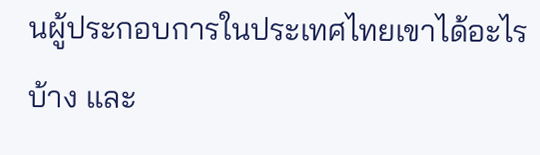นผู้ประกอบการในประเทศไทยเขาได้อะไรบ้าง และ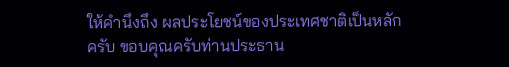ให้คํานึงถึง ผลประโยชน์ของประเทศชาติเป็นหลักครับ ขอบคุณครับท่านประธาน